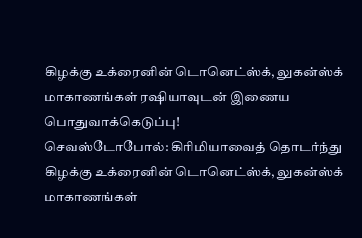கிழக்கு உக்ரைனின் டொனெட்ஸ்க், லுகன்ஸ்க் மாகாணங்கள் ரஷியாவுடன் இணைய பொதுவாக்கெடுப்பு!
செவஸ்டோபோல்: கிரிமியாவைத் தொடர்ந்து கிழக்கு உக்ரைனின் டொனெட்ஸ்க், லுகன்ஸ்க் மாகாணங்கள்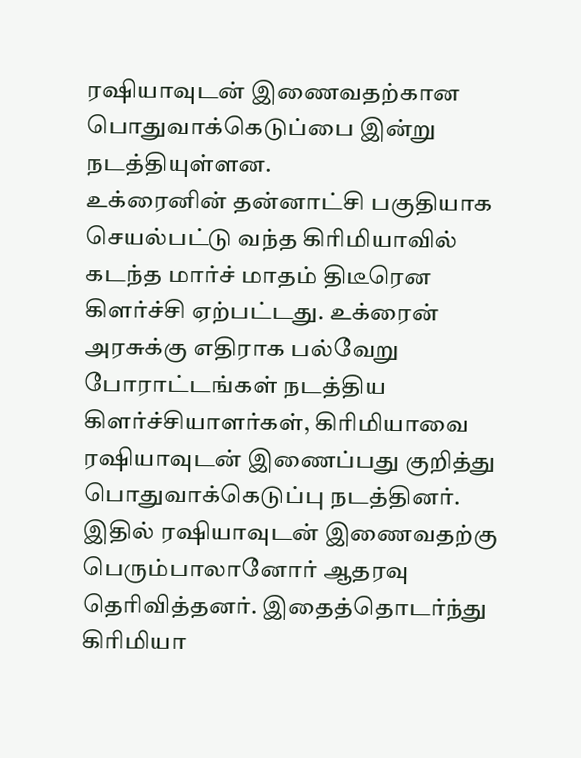ரஷியாவுடன் இணைவதற்கான பொதுவாக்கெடுப்பை இன்று நடத்தியுள்ளன.
உக்ரைனின் தன்னாட்சி பகுதியாக செயல்பட்டு வந்த கிரிமியாவில் கடந்த மார்ச் மாதம் திடீரென கிளர்ச்சி ஏற்பட்டது. உக்ரைன் அரசுக்கு எதிராக பல்வேறு போராட்டங்கள் நடத்திய கிளர்ச்சியாளர்கள், கிரிமியாவை ரஷியாவுடன் இணைப்பது குறித்து பொதுவாக்கெடுப்பு நடத்தினர்.
இதில் ரஷியாவுடன் இணைவதற்கு பெரும்பாலானோர் ஆதரவு தெரிவித்தனர். இதைத்தொடர்ந்து கிரிமியா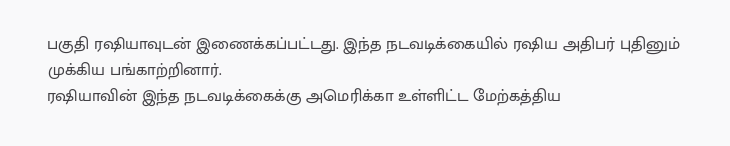பகுதி ரஷியாவுடன் இணைக்கப்பட்டது. இந்த நடவடிக்கையில் ரஷிய அதிபர் புதினும் முக்கிய பங்காற்றினார்.
ரஷியாவின் இந்த நடவடிக்கைக்கு அமெரிக்கா உள்ளிட்ட மேற்கத்திய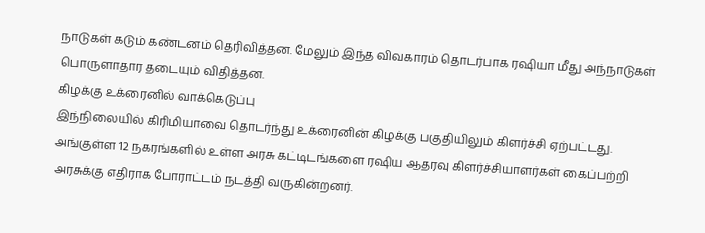நாடுகள் கடும் கண்டனம் தெரிவித்தன. மேலும் இந்த விவகாரம் தொடர்பாக ரஷியா மீது அந்நாடுகள் பொருளாதார தடையும் விதித்தன.
கிழக்கு உக்ரைனில் வாக்கெடுப்பு
இந்நிலையில் கிரிமியாவை தொடர்ந்து உக்ரைனின் கிழக்கு பகுதியிலும் கிளர்ச்சி ஏற்பட்டது. அங்குள்ள 12 நகரங்களில் உள்ள அரசு கட்டிடங்களை ரஷிய ஆதரவு கிளர்ச்சியாளர்கள் கைப்பற்றி அரசுக்கு எதிராக போராட்டம் நடத்தி வருகின்றனர்.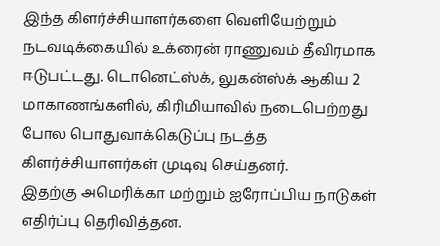இந்த கிளர்ச்சியாளர்களை வெளியேற்றும் நடவடிக்கையில் உக்ரைன் ராணுவம் தீவிரமாக ஈடுபட்டது. டொனெட்ஸ்க், லுகன்ஸ்க் ஆகிய 2 மாகாணங்களில், கிரிமியாவில் நடைபெற்றது போல பொதுவாக்கெடுப்பு நடத்த கிளர்ச்சியாளர்கள் முடிவு செய்தனர்.
இதற்கு அமெரிக்கா மற்றும் ஐரோப்பிய நாடுகள் எதிர்ப்பு தெரிவித்தன.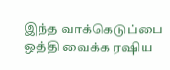இந்த வாக்கெடுப்பை ஒத்தி வைக்க ரஷிய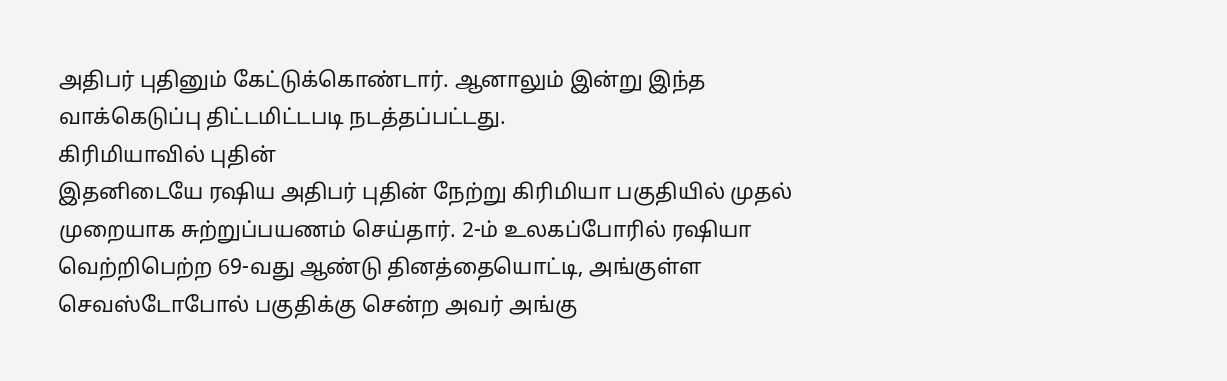அதிபர் புதினும் கேட்டுக்கொண்டார். ஆனாலும் இன்று இந்த வாக்கெடுப்பு திட்டமிட்டபடி நடத்தப்பட்டது.
கிரிமியாவில் புதின்
இதனிடையே ரஷிய அதிபர் புதின் நேற்று கிரிமியா பகுதியில் முதல் முறையாக சுற்றுப்பயணம் செய்தார். 2-ம் உலகப்போரில் ரஷியா வெற்றிபெற்ற 69-வது ஆண்டு தினத்தையொட்டி, அங்குள்ள செவஸ்டோபோல் பகுதிக்கு சென்ற அவர் அங்கு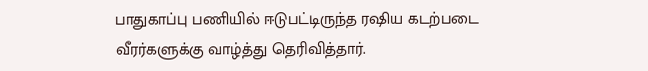பாதுகாப்பு பணியில் ஈடுபட்டிருந்த ரஷிய கடற்படை வீரர்களுக்கு வாழ்த்து தெரிவித்தார்.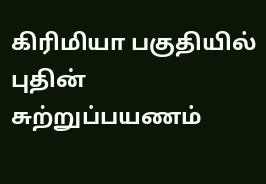கிரிமியா பகுதியில் புதின் சுற்றுப்பயணம்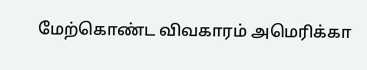மேற்கொண்ட விவகாரம் அமெரிக்கா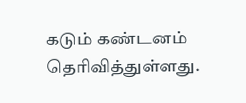கடும் கண்டனம் தெரிவித்துள்ளது.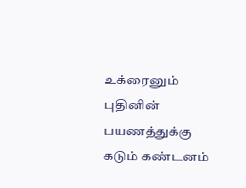உக்ரைனும் புதினின் பயணத்துக்கு கடும் கண்டனம்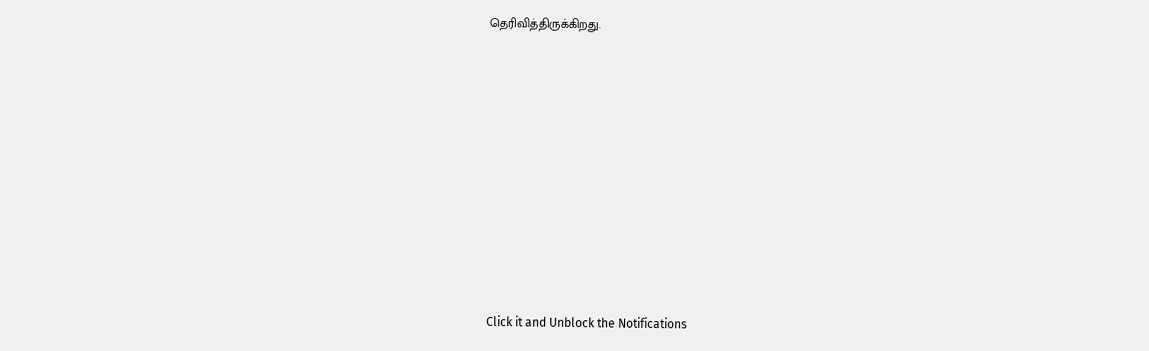தெரிவித்திருக்கிறது.












Click it and Unblock the Notifications